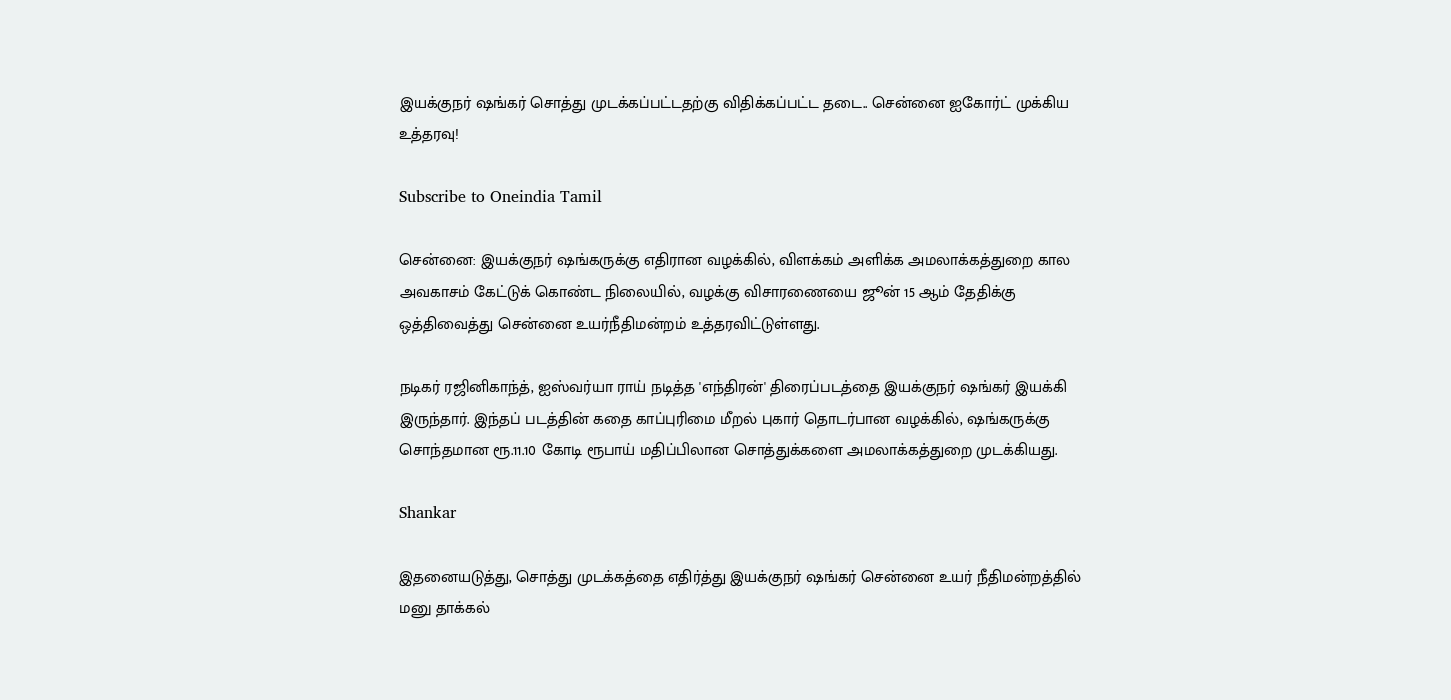இயக்குநர் ஷங்கர் சொத்து முடக்கப்பட்டதற்கு விதிக்கப்பட்ட தடை.. சென்னை ஐகோர்ட் முக்கிய உத்தரவு!

Subscribe to Oneindia Tamil

சென்னை: இயக்குநர் ஷங்கருக்கு எதிரான வழக்கில், விளக்கம் அளிக்க அமலாக்கத்துறை கால அவகாசம் கேட்டுக் கொண்ட நிலையில், வழக்கு விசாரணையை ஜூன் 15 ஆம் தேதிக்கு ஒத்திவைத்து சென்னை உயர்நீதிமன்றம் உத்தரவிட்டுள்ளது.

நடிகர் ரஜினிகாந்த், ஐஸ்வர்யா ராய் நடித்த 'எந்திரன்' திரைப்படத்தை இயக்குநர் ஷங்கர் இயக்கி இருந்தார். இந்தப் படத்தின் கதை காப்புரிமை மீறல் புகார் தொடர்பான வழக்கில், ஷங்கருக்கு சொந்தமான ரூ.11.10 கோடி ரூபாய் மதிப்பிலான சொத்துக்களை அமலாக்கத்துறை முடக்கியது.

Shankar

இதனையடுத்து, சொத்து முடக்கத்தை எதிர்த்து இயக்குநர் ஷங்கர் சென்னை உயர் நீதிமன்றத்தில் மனு தாக்கல்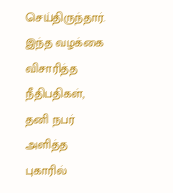செய்திருந்தார். இந்த வழக்கை விசாரித்த நீதிபதிகள், தனி நபர் அளித்த புகாரில்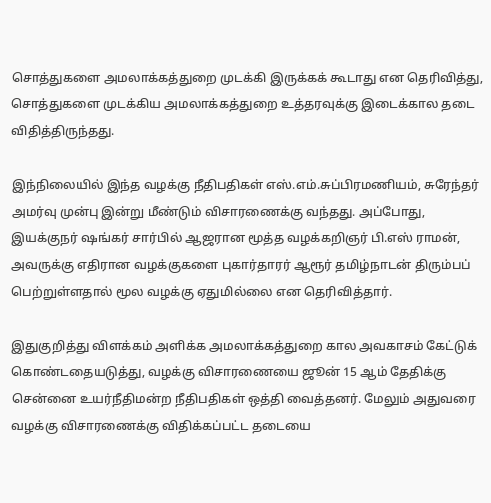சொத்துகளை அமலாக்கத்துறை முடக்கி இருக்கக் கூடாது என தெரிவித்து, சொத்துகளை முடக்கிய அமலாக்கத்துறை உத்தரவுக்கு இடைக்கால தடை விதித்திருந்தது.

இந்நிலையில் இந்த வழக்கு நீதிபதிகள் எஸ்.எம்.சுப்பிரமணியம், சுரேந்தர் அமர்வு முன்பு இன்று மீண்டும் விசாரணைக்கு வந்தது. அப்போது, இயக்குநர் ஷங்கர் சார்பில் ஆஜரான மூத்த வழக்கறிஞர் பி.எஸ் ராமன், அவருக்கு எதிரான வழக்குகளை புகார்தாரர் ஆரூர் தமிழ்நாடன் திரும்பப் பெற்றுள்ளதால் மூல வழக்கு ஏதுமில்லை என தெரிவித்தார்.

இதுகுறித்து விளக்கம் அளிக்க அமலாக்கத்துறை கால அவகாசம் கேட்டுக் கொண்டதையடுத்து, வழக்கு விசாரணையை ஜூன் 15 ஆம் தேதிக்கு சென்னை உயர்நீதிமன்ற நீதிபதிகள் ஒத்தி வைத்தனர். மேலும் அதுவரை வழக்கு விசாரணைக்கு விதிக்கப்பட்ட தடையை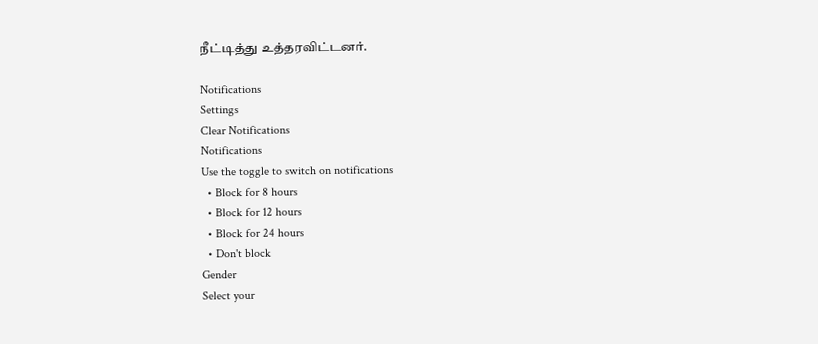நீட்டித்து உத்தரவிட்டனர்.

Notifications
Settings
Clear Notifications
Notifications
Use the toggle to switch on notifications
  • Block for 8 hours
  • Block for 12 hours
  • Block for 24 hours
  • Don't block
Gender
Select your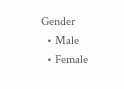Gender
  • Male
  • Female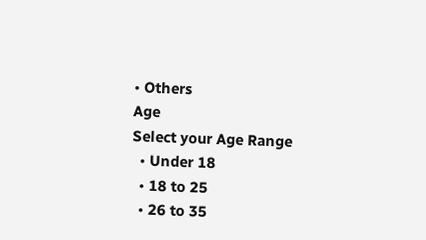• Others
Age
Select your Age Range
  • Under 18
  • 18 to 25
  • 26 to 35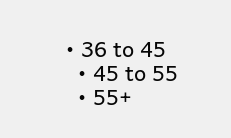• 36 to 45
  • 45 to 55
  • 55+